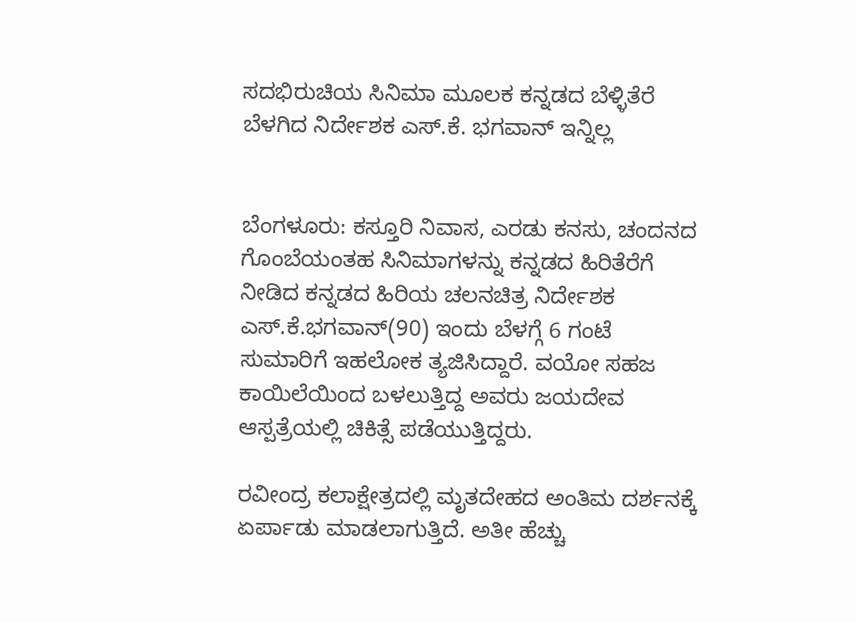ಸದಭಿರುಚಿಯ ಸಿನಿಮಾ ಮೂಲಕ ಕನ್ನಡದ ಬೆಳ್ಳಿತೆರೆ ಬೆಳಗಿದ ನಿರ್ದೇಶಕ ಎಸ್.ಕೆ. ಭಗವಾನ್ ಇನ್ನಿಲ್ಲ


ಬೆಂಗಳೂರು: ಕಸ್ತೂರಿ ನಿವಾಸ, ಎರಡು ಕನಸು, ಚಂದನದ ಗೊಂಬೆಯಂತಹ ಸಿನಿಮಾಗಳನ್ನು ಕನ್ನಡದ ಹಿರಿತೆರೆಗೆ ನೀಡಿದ ಕನ್ನಡದ ಹಿರಿಯ ಚಲನಚಿತ್ರ ನಿರ್ದೇಶಕ ಎಸ್.ಕೆ.ಭಗವಾನ್(90) ಇಂದು ಬೆಳಗ್ಗೆ 6 ಗಂಟೆ ಸುಮಾರಿಗೆ ಇಹಲೋಕ ತ್ಯಜಿಸಿದ್ದಾರೆ. ವಯೋ ಸಹಜ ಕಾಯಿಲೆಯಿಂದ ಬಳಲುತ್ತಿದ್ದ ಅವರು ಜಯದೇವ ಆಸ್ಪತ್ರೆಯಲ್ಲಿ ಚಿಕಿತ್ಸೆ ಪಡೆಯುತ್ತಿದ್ದರು.

ರವೀಂದ್ರ ಕಲಾಕ್ಷೇತ್ರದಲ್ಲಿ ಮೃತದೇಹದ ಅಂತಿಮ ದರ್ಶನಕ್ಕೆ ಏರ್ಪಾಡು ಮಾಡಲಾಗುತ್ತಿದೆ. ಅತೀ ಹೆಚ್ಚು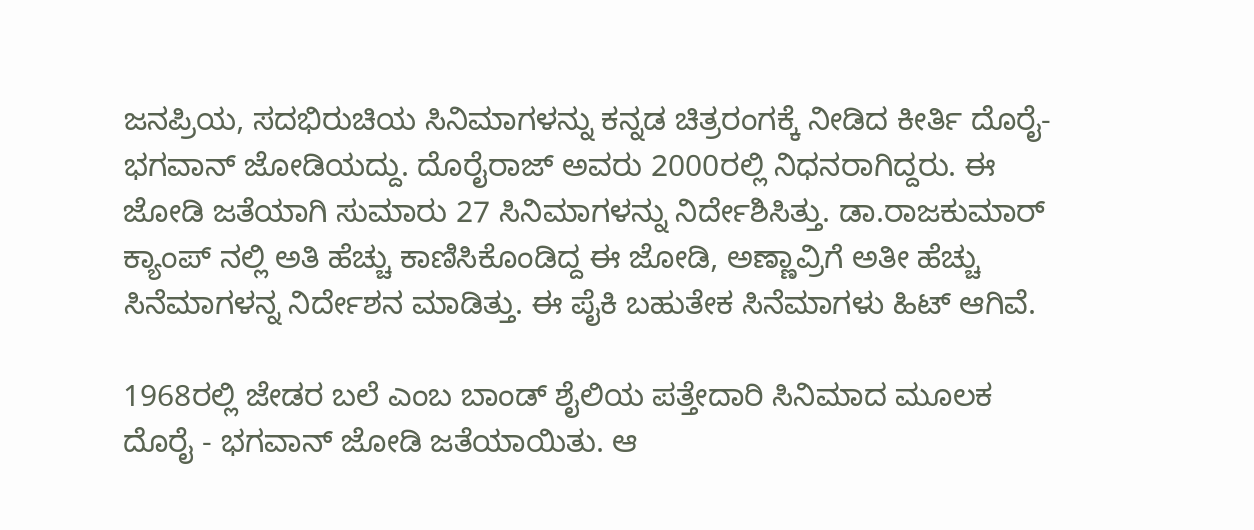ಜನಪ್ರಿಯ, ಸದಭಿರುಚಿಯ ಸಿನಿಮಾಗಳನ್ನು ಕನ್ನಡ ಚಿತ್ರರಂಗಕ್ಕೆ ನೀಡಿದ ಕೀರ್ತಿ ದೊರೈ-ಭಗವಾನ್ ಜೋಡಿಯದ್ದು. ದೊರೈರಾಜ್ ಅವರು 2000ರಲ್ಲಿ ನಿಧನರಾಗಿದ್ದರು. ಈ ಜೋಡಿ ಜತೆಯಾಗಿ ಸುಮಾರು 27 ಸಿನಿಮಾಗಳನ್ನು ನಿರ್ದೇಶಿಸಿತ್ತು. ಡಾ.ರಾಜಕುಮಾರ್‌ ಕ್ಯಾಂಪ್ ನಲ್ಲಿ ಅತಿ ಹೆಚ್ಚು ಕಾಣಿಸಿಕೊಂಡಿದ್ದ ಈ ಜೋಡಿ, ಅಣ್ಣಾವ್ರಿಗೆ ಅತೀ ಹೆಚ್ಚು ಸಿನೆಮಾಗಳನ್ನ ನಿರ್ದೇಶನ ಮಾಡಿತ್ತು. ಈ ಪೈಕಿ ಬಹುತೇಕ ಸಿನೆಮಾಗಳು ಹಿಟ್ ಆಗಿವೆ.

1968ರಲ್ಲಿ ಜೇಡರ ಬಲೆ ಎಂಬ ಬಾಂಡ್ ಶೈಲಿಯ ಪತ್ತೇದಾರಿ ಸಿನಿಮಾದ ಮೂಲಕ ದೊರೈ - ಭಗವಾನ್ ಜೋಡಿ ಜತೆಯಾಯಿತು. ಆ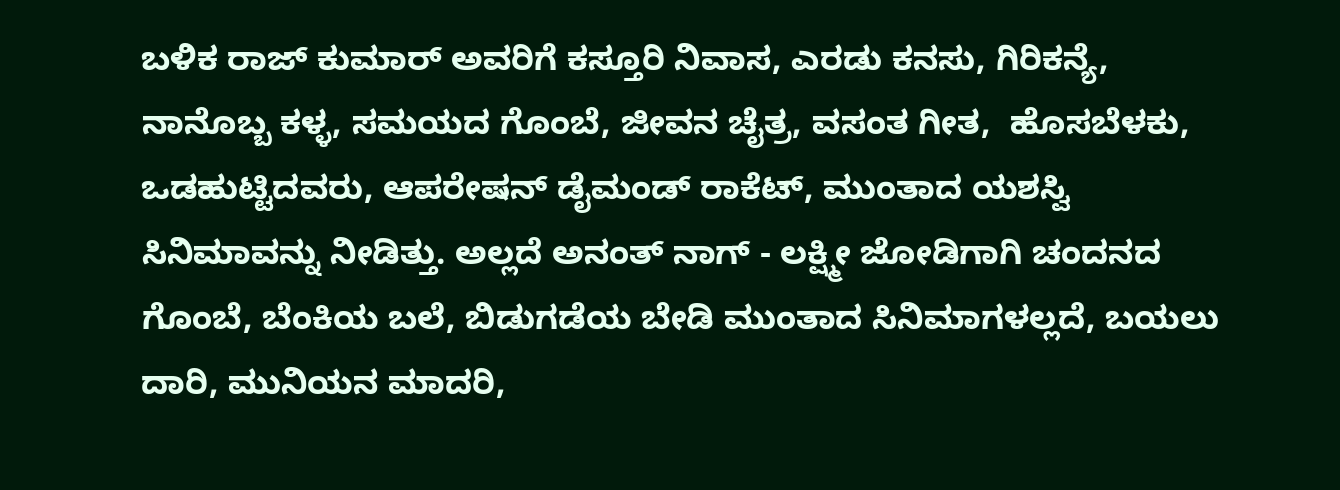ಬಳಿಕ ರಾಜ್ ಕುಮಾರ್ ಅವರಿಗೆ ಕಸ್ತೂರಿ ನಿವಾಸ, ಎರಡು ಕನಸು, ಗಿರಿಕನ್ಯೆ, ನಾನೊಬ್ಬ ಕಳ್ಳ, ಸಮಯದ ಗೊಂಬೆ, ಜೀವನ ಚೈತ್ರ, ವಸಂತ ಗೀತ,  ಹೊಸಬೆಳಕು, ಒಡಹುಟ್ಟಿದವರು, ಆಪರೇಷನ್ ಡೈಮಂಡ್ ರಾಕೆಟ್, ಮುಂತಾದ ಯಶಸ್ವಿ ಸಿನಿಮಾವನ್ನು ನೀಡಿತ್ತು. ಅಲ್ಲದೆ ಅನಂತ್ ನಾಗ್ - ಲಕ್ಷ್ಮೀ ಜೋಡಿಗಾಗಿ ಚಂದನದ ಗೊಂಬೆ, ಬೆಂಕಿಯ ಬಲೆ, ಬಿಡುಗಡೆಯ ಬೇಡಿ ಮುಂತಾದ ಸಿನಿಮಾಗಳಲ್ಲದೆ, ಬಯಲು ದಾರಿ, ಮುನಿಯನ ಮಾದರಿ,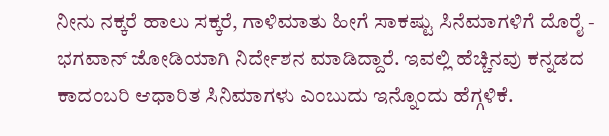ನೀನು ನಕ್ಕರೆ ಹಾಲು ಸಕ್ಕರೆ, ಗಾಳಿಮಾತು ಹೀಗೆ ಸಾಕಷ್ಟು ಸಿನೆಮಾಗಳಿಗೆ ದೊರೈ - ಭಗವಾನ್ ಜೋಡಿಯಾಗಿ ನಿರ್ದೇಶನ ಮಾಡಿದ್ದಾರೆ. ಇವಲ್ಲಿ ಹೆಚ್ಚಿನವು ಕನ್ನಡದ ಕಾದಂಬರಿ ಆಧಾರಿತ ಸಿನಿಮಾಗಳು ಎಂಬುದು ಇನ್ನೊಂದು ಹೆಗ್ಗಳಿಕೆ.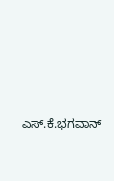ಎಸ್.ಕೆ.ಭಗವಾನ್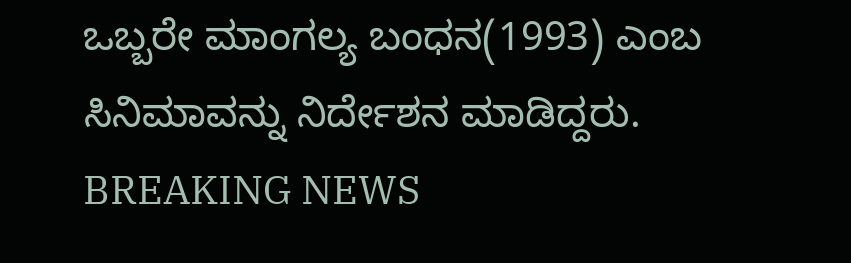ಒಬ್ಬರೇ ಮಾಂಗಲ್ಯ ಬಂಧನ(1993) ಎಂಬ ಸಿನಿಮಾವನ್ನು ನಿರ್ದೇಶನ ಮಾಡಿದ್ದರು.
BREAKING NEWS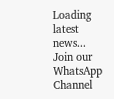Loading latest news...
Join our WhatsApp Channel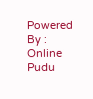Powered By : Online Pudu